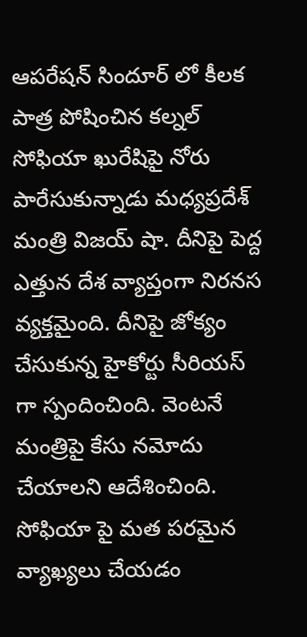ఆపరేషన్ సిందూర్ లో కీలక పాత్ర పోషించిన కల్నల్ సోఫియా ఖురేషిపై నోరు పారేసుకున్నాడు మధ్యప్రదేశ్ మంత్రి విజయ్ షా. దీనిపై పెద్ద ఎత్తున దేశ వ్యాప్తంగా నిరనస వ్యక్తమైంది. దీనిపై జోక్యం చేసుకున్న హైకోర్టు సీరియస్ గా స్పందించింది. వెంటనే మంత్రిపై కేసు నమోదు చేయాలని ఆదేశించింది. సోఫియా పై మత పరమైన వ్యాఖ్యలు చేయడం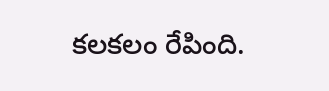కలకలం రేపింది.